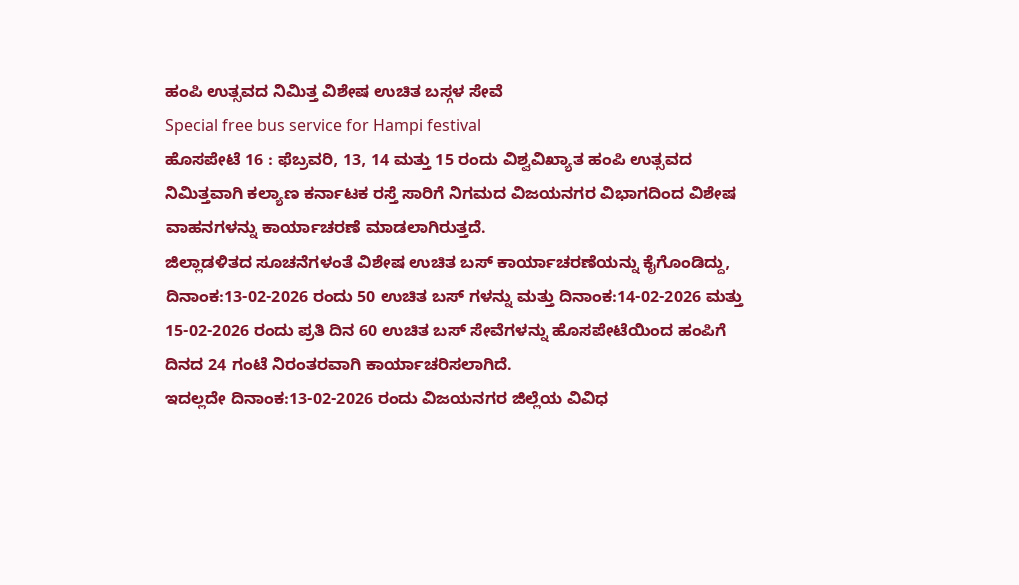ಹಂಪಿ ಉತ್ಸವದ ನಿಮಿತ್ತ ವಿಶೇಷ ಉಚಿತ ಬಸ್ಗಳ ಸೇವೆ
Special free bus service for Hampi festival
ಹೊಸಪೇಟೆ 16 : ಫೆಬ್ರವರಿ, 13, 14 ಮತ್ತು 15 ರಂದು ವಿಶ್ವವಿಖ್ಯಾತ ಹಂಪಿ ಉತ್ಸವದ ನಿಮಿತ್ತವಾಗಿ ಕಲ್ಯಾಣ ಕರ್ನಾಟಕ ರಸ್ತೆ ಸಾರಿಗೆ ನಿಗಮದ ವಿಜಯನಗರ ವಿಭಾಗದಿಂದ ವಿಶೇಷ ವಾಹನಗಳನ್ನು ಕಾರ್ಯಾಚರಣೆ ಮಾಡಲಾಗಿರುತ್ತದೆ.
ಜಿಲ್ಲಾಡಳಿತದ ಸೂಚನೆಗಳಂತೆ ವಿಶೇಷ ಉಚಿತ ಬಸ್ ಕಾರ್ಯಾಚರಣೆಯನ್ನು ಕೈಗೊಂಡಿದ್ದು, ದಿನಾಂಕ:13-02-2026 ರಂದು 50 ಉಚಿತ ಬಸ್ ಗಳನ್ನು ಮತ್ತು ದಿನಾಂಕ:14-02-2026 ಮತ್ತು 15-02-2026 ರಂದು ಪ್ರತಿ ದಿನ 60 ಉಚಿತ ಬಸ್ ಸೇವೆಗಳನ್ನು ಹೊಸಪೇಟೆಯಿಂದ ಹಂಪಿಗೆ ದಿನದ 24 ಗಂಟೆ ನಿರಂತರವಾಗಿ ಕಾರ್ಯಾಚರಿಸಲಾಗಿದೆ.
ಇದಲ್ಲದೇ ದಿನಾಂಕ:13-02-2026 ರಂದು ವಿಜಯನಗರ ಜಿಲ್ಲೆಯ ವಿವಿಧ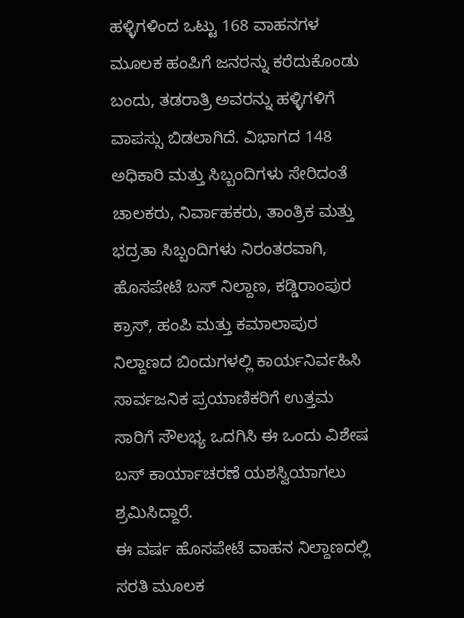ಹಳ್ಳಿಗಳಿಂದ ಒಟ್ಟು 168 ವಾಹನಗಳ ಮೂಲಕ ಹಂಪಿಗೆ ಜನರನ್ನು ಕರೆದುಕೊಂಡು ಬಂದು, ತಡರಾತ್ರಿ ಅವರನ್ನು ಹಳ್ಳಿಗಳಿಗೆ ವಾಪಸ್ಸು ಬಿಡಲಾಗಿದೆ. ವಿಭಾಗದ 148 ಅಧಿಕಾರಿ ಮತ್ತು ಸಿಬ್ಬಂದಿಗಳು ಸೇರಿದಂತೆ ಚಾಲಕರು, ನಿರ್ವಾಹಕರು, ತಾಂತ್ರಿಕ ಮತ್ತು ಭದ್ರತಾ ಸಿಬ್ಬಂದಿಗಳು ನಿರಂತರವಾಗಿ, ಹೊಸಪೇಟೆ ಬಸ್ ನಿಲ್ದಾಣ, ಕಡ್ಡಿರಾಂಪುರ ಕ್ರಾಸ್, ಹಂಪಿ ಮತ್ತು ಕಮಾಲಾಪುರ ನಿಲ್ದಾಣದ ಬಿಂದುಗಳಲ್ಲಿ ಕಾರ್ಯನಿರ್ವಹಿಸಿ ಸಾರ್ವಜನಿಕ ಪ್ರಯಾಣಿಕರಿಗೆ ಉತ್ತಮ ಸಾರಿಗೆ ಸೌಲಭ್ಯ ಒದಗಿಸಿ ಈ ಒಂದು ವಿಶೇಷ ಬಸ್ ಕಾರ್ಯಾಚರಣೆ ಯಶಸ್ವಿಯಾಗಲು ಶ್ರಮಿಸಿದ್ದಾರೆ.
ಈ ವರ್ಷ ಹೊಸಪೇಟೆ ವಾಹನ ನಿಲ್ದಾಣದಲ್ಲಿ ಸರತಿ ಮೂಲಕ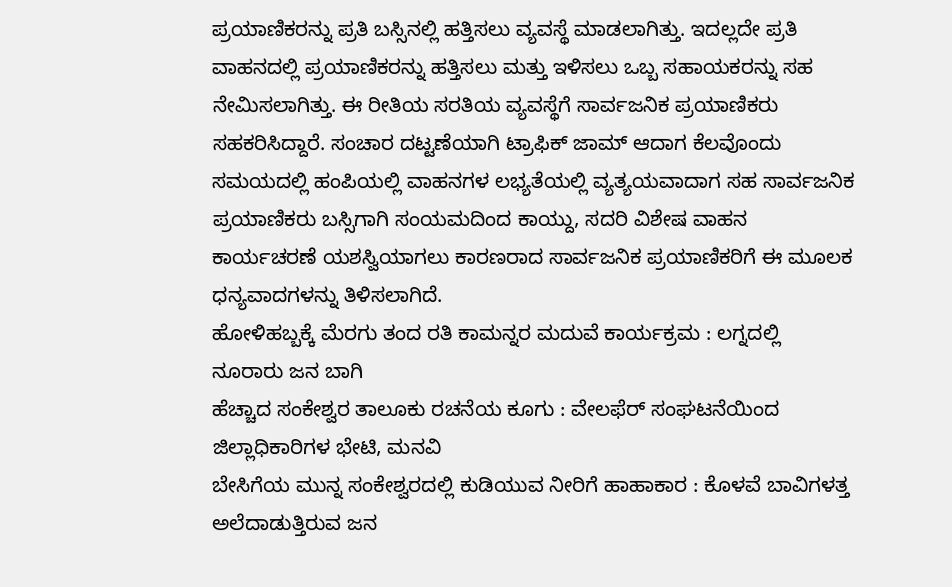ಪ್ರಯಾಣಿಕರನ್ನು ಪ್ರತಿ ಬಸ್ಸಿನಲ್ಲಿ ಹತ್ತಿಸಲು ವ್ಯವಸ್ಥೆ ಮಾಡಲಾಗಿತ್ತು. ಇದಲ್ಲದೇ ಪ್ರತಿ ವಾಹನದಲ್ಲಿ ಪ್ರಯಾಣಿಕರನ್ನು ಹತ್ತಿಸಲು ಮತ್ತು ಇಳಿಸಲು ಒಬ್ಬ ಸಹಾಯಕರನ್ನು ಸಹ ನೇಮಿಸಲಾಗಿತ್ತು. ಈ ರೀತಿಯ ಸರತಿಯ ವ್ಯವಸ್ಥೆಗೆ ಸಾರ್ವಜನಿಕ ಪ್ರಯಾಣಿಕರು ಸಹಕರಿಸಿದ್ದಾರೆ. ಸಂಚಾರ ದಟ್ಟಣೆಯಾಗಿ ಟ್ರಾಫಿಕ್ ಜಾಮ್ ಆದಾಗ ಕೆಲವೊಂದು ಸಮಯದಲ್ಲಿ ಹಂಪಿಯಲ್ಲಿ ವಾಹನಗಳ ಲಭ್ಯತೆಯಲ್ಲಿ ವ್ಯತ್ಯಯವಾದಾಗ ಸಹ ಸಾರ್ವಜನಿಕ ಪ್ರಯಾಣಿಕರು ಬಸ್ಸಿಗಾಗಿ ಸಂಯಮದಿಂದ ಕಾಯ್ದು, ಸದರಿ ವಿಶೇಷ ವಾಹನ ಕಾರ್ಯಚರಣೆ ಯಶಸ್ವಿಯಾಗಲು ಕಾರಣರಾದ ಸಾರ್ವಜನಿಕ ಪ್ರಯಾಣಿಕರಿಗೆ ಈ ಮೂಲಕ ಧನ್ಯವಾದಗಳನ್ನು ತಿಳಿಸಲಾಗಿದೆ.
ಹೋಳಿಹಬ್ಬಕ್ಕೆ ಮೆರಗು ತಂದ ರತಿ ಕಾಮನ್ನರ ಮದುವೆ ಕಾರ್ಯಕ್ರಮ : ಲಗ್ನದಲ್ಲಿ ನೂರಾರು ಜನ ಬಾಗಿ
ಹೆಚ್ಚಾದ ಸಂಕೇಶ್ವರ ತಾಲೂಕು ರಚನೆಯ ಕೂಗು : ವೇಲಫೆರ್ ಸಂಘಟನೆಯಿಂದ ಜಿಲ್ಲಾಧಿಕಾರಿಗಳ ಭೇಟಿ, ಮನವಿ
ಬೇಸಿಗೆಯ ಮುನ್ನ ಸಂಕೇಶ್ವರದಲ್ಲಿ ಕುಡಿಯುವ ನೀರಿಗೆ ಹಾಹಾಕಾರ : ಕೊಳವೆ ಬಾವಿಗಳತ್ತ ಅಲೆದಾಡುತ್ತಿರುವ ಜನ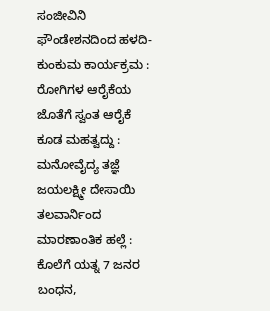ಸಂಜೀವಿನಿ ಫೌಂಡೇಶನದಿಂದ ಹಳದಿ-ಕುಂಕುಮ ಕಾರ್ಯಕ್ರಮ : ರೋಗಿಗಳ ಆರೈಕೆಯ ಜೊತೆಗೆ ಸ್ವಂತ ಆರೈಕೆ ಕೂಡ ಮಹತ್ವದ್ದು : ಮನೋವೈದ್ಯ ತಜ್ಞೆ ಜಯಲಕ್ಷ್ಮೀ ದೇಸಾಯಿ
ತಲವಾರ್ನಿಂದ ಮಾರಣಾಂತಿಕ ಹಲ್ಲೆ : ಕೊಲೆಗೆ ಯತ್ನ 7 ಜನರ ಬಂಧನ,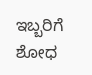ಇಬ್ಬರಿಗೆ ಶೋಧ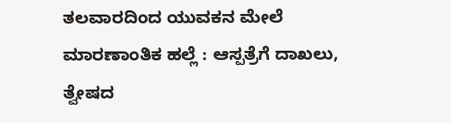ತಲವಾರದಿಂದ ಯುವಕನ ಮೇಲೆ ಮಾರಣಾಂತಿಕ ಹಲ್ಲೆ : ಆಸ್ಪತ್ರೆಗೆ ದಾಖಲು, ತ್ವೇಷದ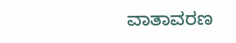ವಾತಾವರಣ